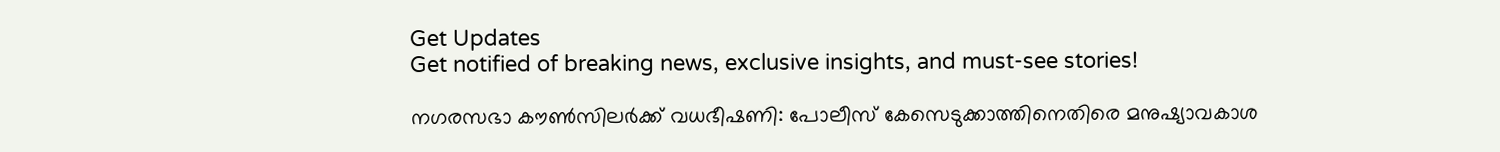Get Updates
Get notified of breaking news, exclusive insights, and must-see stories!

നഗരസഭാ കൗണ്‍സിലര്‍ക്ക് വധഭീഷണി: പോലീസ് കേസെടുക്കാത്തിനെതിരെ മനുഷ്യാവകാശ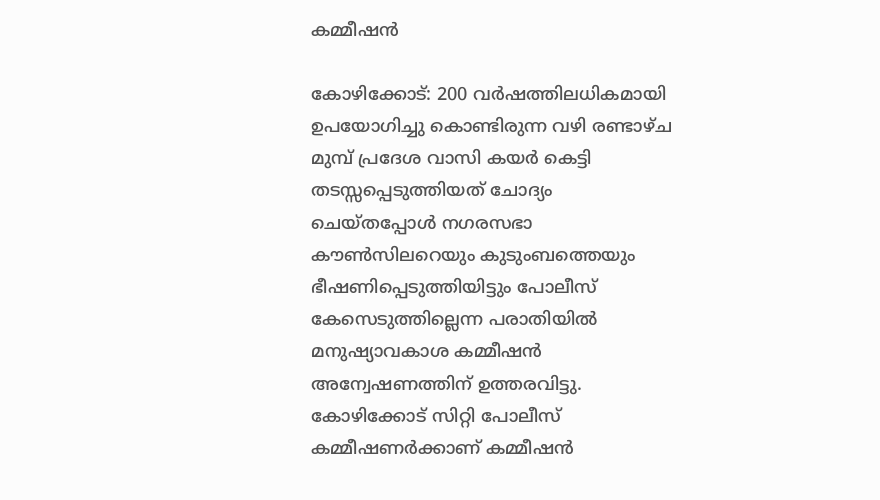കമ്മീഷന്‍

കോഴിക്കോട്: 200 വര്‍ഷത്തിലധികമായി ഉപയോഗിച്ചു കൊണ്ടിരുന്ന വഴി രണ്ടാഴ്ച മുമ്പ് പ്രദേശ വാസി കയര്‍ കെട്ടി തടസ്സപ്പെടുത്തിയത് ചോദ്യം ചെയ്തപ്പോള്‍ നഗരസഭാ കൗണ്‍സിലറെയും കുടുംബത്തെയും ഭീഷണിപ്പെടുത്തിയിട്ടും പോലീസ് കേസെടുത്തില്ലെന്ന പരാതിയില്‍ മനുഷ്യാവകാശ കമ്മീഷന്‍ അന്വേഷണത്തിന് ഉത്തരവിട്ടു. കോഴിക്കോട് സിറ്റി പോലീസ് കമ്മീഷണര്‍ക്കാണ് കമ്മീഷന്‍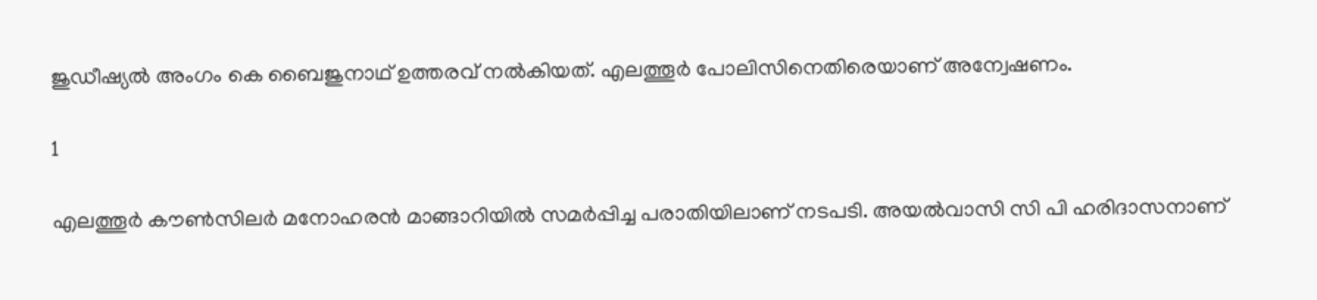ജുഡീഷ്യല്‍ അംഗം കെ ബൈജുനാഥ് ഉത്തരവ് നല്‍കിയത്. എലത്തൂര്‍ പോലിസിനെതിരെയാണ് അന്വേഷണം.

1

എലത്തൂര്‍ കൗണ്‍സിലര്‍ മനോഹരന്‍ മാങ്ങാറിയില്‍ സമര്‍പ്പിച്ച പരാതിയിലാണ് നടപടി. അയല്‍വാസി സി പി ഹരിദാസനാണ്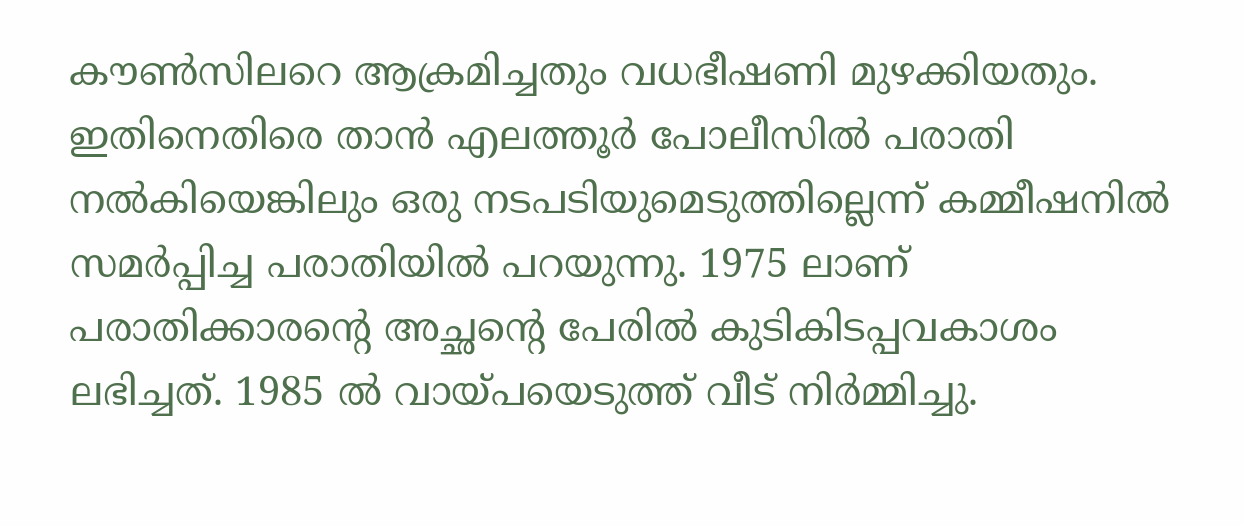കൗണ്‍സിലറെ ആക്രമിച്ചതും വധഭീഷണി മുഴക്കിയതും. ഇതിനെതിരെ താന്‍ എലത്തൂര്‍ പോലീസില്‍ പരാതി നല്‍കിയെങ്കിലും ഒരു നടപടിയുമെടുത്തില്ലെന്ന് കമ്മീഷനില്‍ സമര്‍പ്പിച്ച പരാതിയില്‍ പറയുന്നു. 1975 ലാണ് പരാതിക്കാരന്റെ അച്ഛന്റെ പേരില്‍ കുടികിടപ്പവകാശം ലഭിച്ചത്. 1985 ല്‍ വായ്പയെടുത്ത് വീട് നിര്‍മ്മിച്ചു.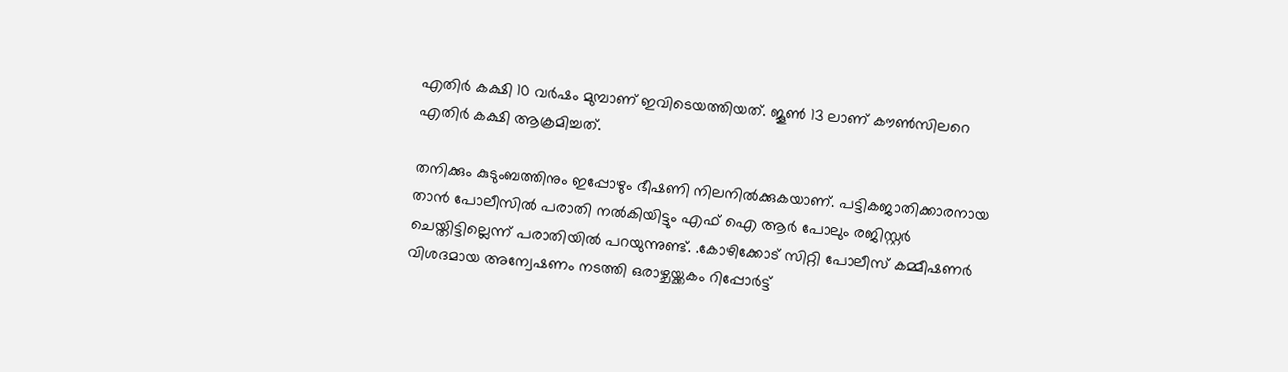എതിര്‍ കക്ഷി 10 വര്‍ഷം മുമ്പാണ് ഇവിടെയത്തിയത്. ജൂണ്‍ 13 ലാണ് കൗണ്‍സിലറെ എതിര്‍ കക്ഷി ആക്രമിച്ചത്.

തനിക്കും കുടുംബത്തിനും ഇപ്പോഴും ഭീഷണി നിലനില്‍ക്കുകയാണ്. പട്ടികജാതിക്കാരനായ താന്‍ പോലീസില്‍ പരാതി നല്‍കിയിട്ടും എഫ് ഐ ആര്‍ പോലും രജിസ്റ്റര്‍ ചെയ്തിട്ടില്ലെന്ന് പരാതിയില്‍ പറയുന്നുണ്ട്. .കോഴിക്കോട് സിറ്റി പോലീസ് കമ്മീഷണര്‍ വിശദമായ അന്വേഷണം നടത്തി ഒരാഴ്ചയ്ക്കകം റിപ്പോര്‍ട്ട്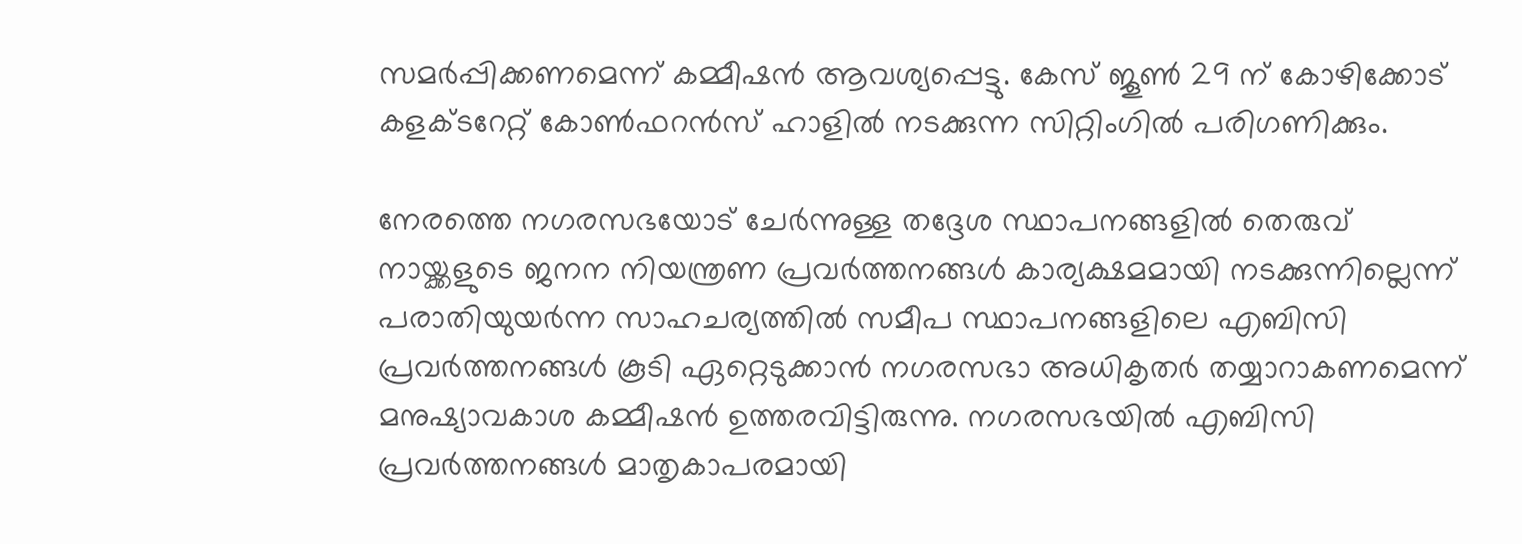സമര്‍പ്പിക്കണമെന്ന് കമ്മീഷന്‍ ആവശ്യപ്പെട്ടു. കേസ് ജൂണ്‍ 29 ന് കോഴിക്കോട് കളക്ടറേറ്റ് കോണ്‍ഫറന്‍സ് ഹാളില്‍ നടക്കുന്ന സിറ്റിംഗില്‍ പരിഗണിക്കും.

നേരത്തെ നഗരസഭയോട് ചേര്‍ന്നുള്ള തദ്ദേശ സ്ഥാപനങ്ങളില്‍ തെരുവ് നായ്ക്കളുടെ ജനന നിയന്ത്രണ പ്രവര്‍ത്തനങ്ങള്‍ കാര്യക്ഷമമായി നടക്കുന്നില്ലെന്ന് പരാതിയുയര്‍ന്ന സാഹചര്യത്തില്‍ സമീപ സ്ഥാപനങ്ങളിലെ എബിസി പ്രവര്‍ത്തനങ്ങള്‍ കൂടി ഏറ്റെടുക്കാന്‍ നഗരസഭാ അധികൃതര്‍ തയ്യാറാകണമെന്ന് മനുഷ്യാവകാശ കമ്മീഷന്‍ ഉത്തരവിട്ടിരുന്നു. നഗരസഭയില്‍ എബിസി പ്രവര്‍ത്തനങ്ങള്‍ മാതൃകാപരമായി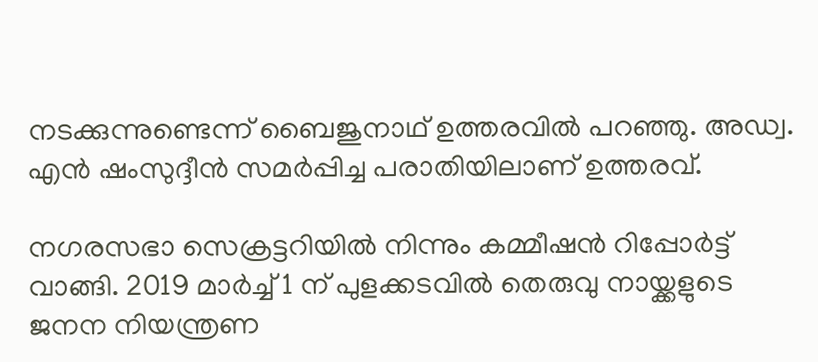നടക്കുന്നുണ്ടെന്ന് ബൈജുനാഥ് ഉത്തരവില്‍ പറഞ്ഞു. അഡ്വ. എന്‍ ഷംസുദ്ദീന്‍ സമര്‍പ്പിച്ച പരാതിയിലാണ് ഉത്തരവ്.

നഗരസഭാ സെക്രട്ടറിയില്‍ നിന്നും കമ്മീഷന്‍ റിപ്പോര്‍ട്ട് വാങ്ങി. 2019 മാര്‍ച്ച് 1 ന് പുളക്കടവില്‍ തെരുവു നായ്ക്കളുടെ ജനന നിയന്ത്രണ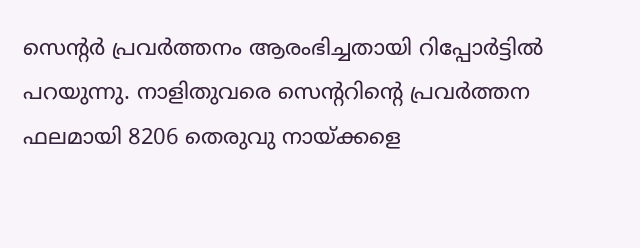സെന്റര്‍ പ്രവര്‍ത്തനം ആരംഭിച്ചതായി റിപ്പോര്‍ട്ടില്‍ പറയുന്നു. നാളിതുവരെ സെന്ററിന്റെ പ്രവര്‍ത്തന ഫലമായി 8206 തെരുവു നായ്ക്കളെ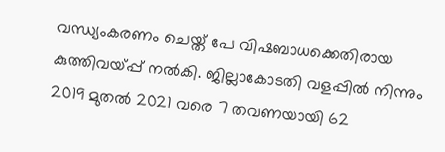വന്ധ്യംകരണം ചെയ്ത് പേ വിഷബാധക്കെതിരായ കുത്തിവയ്പ്പ് നല്‍കി. ജില്ലാകോടതി വളപ്പില്‍ നിന്നും 2019 മുതല്‍ 2021 വരെ 7 തവണയായി 62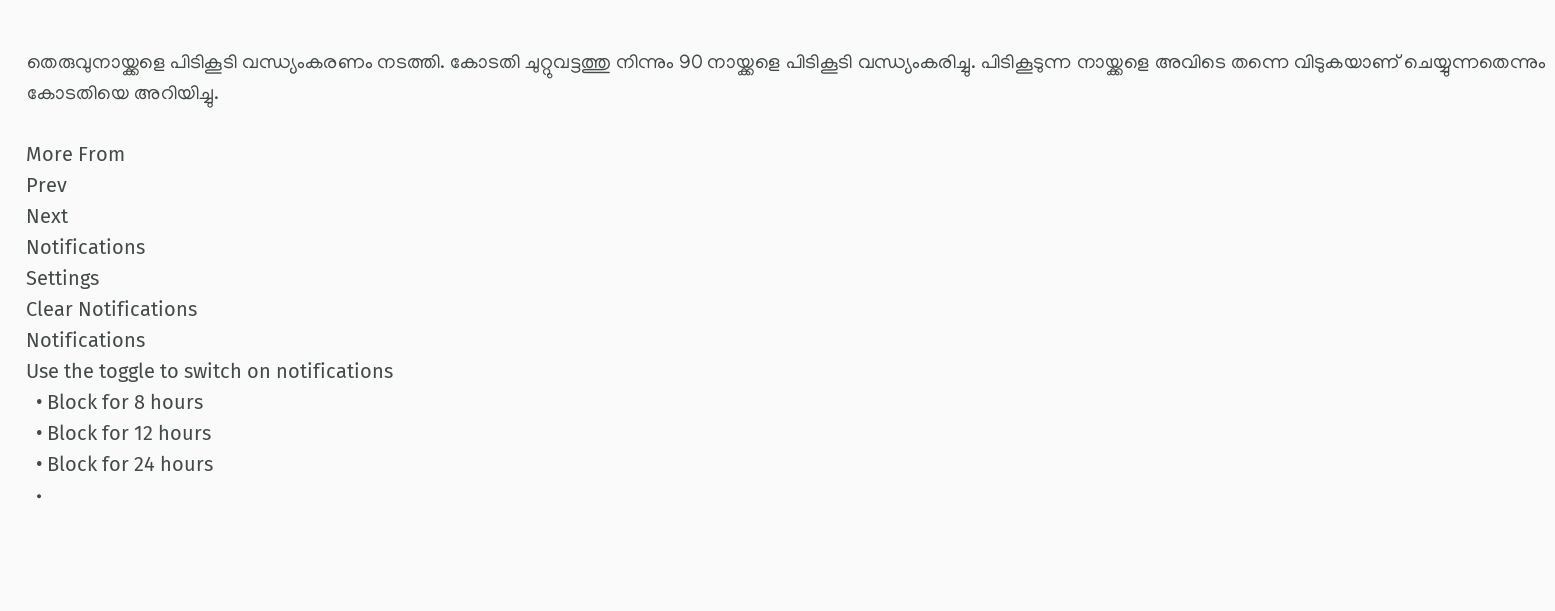തെരുവുനായ്ക്കളെ പിടികൂടി വന്ധ്യംകരണം നടത്തി. കോടതി ചുറ്റുവട്ടത്തു നിന്നും 90 നായ്ക്കളെ പിടികൂടി വന്ധ്യംകരിച്ചു. പിടികൂടുന്ന നായ്ക്കളെ അവിടെ തന്നെ വിടുകയാണ് ചെയ്യുന്നതെന്നും കോടതിയെ അറിയിച്ചു.

More From
Prev
Next
Notifications
Settings
Clear Notifications
Notifications
Use the toggle to switch on notifications
  • Block for 8 hours
  • Block for 12 hours
  • Block for 24 hours
  •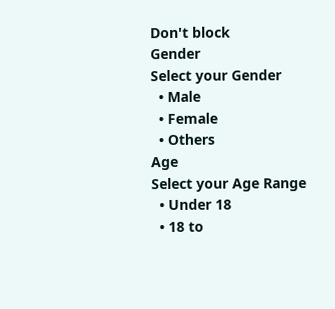Don't block
Gender
Select your Gender
  • Male
  • Female
  • Others
Age
Select your Age Range
  • Under 18
  • 18 to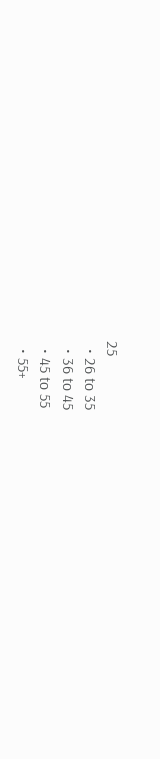25
  • 26 to 35
  • 36 to 45
  • 45 to 55
  • 55+